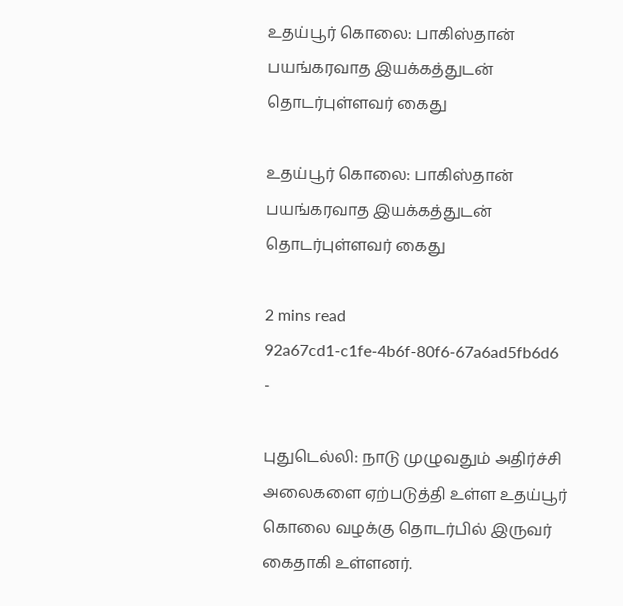உதய்பூர் கொலை: பாகிஸ்தான் பயங்கரவாத இயக்கத்துடன் தொடர்புள்ளவர் கைது

உதய்பூர் கொலை: பாகிஸ்தான் பயங்கரவாத இயக்கத்துடன் தொடர்புள்ளவர் கைது

2 mins read
92a67cd1-c1fe-4b6f-80f6-67a6ad5fb6d6
-

புதுடெல்லி: நாடு முழுவதும் அதிர்ச்சி அலைகளை ஏற்படுத்தி உள்ள உதய்பூர் கொலை வழக்கு தொடர்பில் இருவர் கைதாகி உள்ளனர்.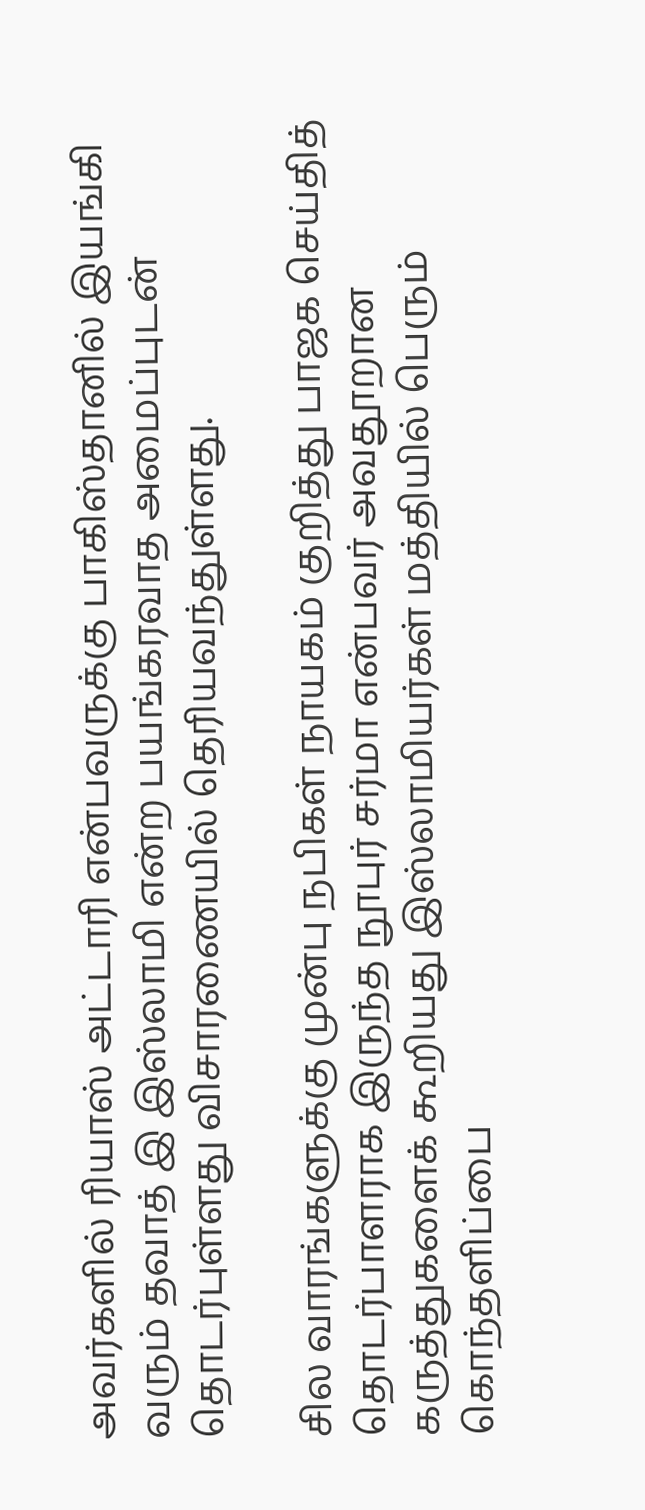அவர்களில் ரியாஸ் அட்டாரி என்பவருக்கு பாகிஸ்தானில் இயங்கி வரும் தவாத் இ இஸ்லாமி என்ற பயங்கரவாத அமைப்புடன் தொடர்புள்ளது விசாரணையில் தெரியவந்துள்ளது.

சில வாரங்களுக்கு முன்பு நபிகள் நாயகம் குறித்து பாஜக செய்தித் தொடர்பாளராக இருந்த நூபுர் சர்மா என்பவர் அவதூறான கருத்துகளைக் கூறியது இஸ்லாமியர்கள் மத்தியில் பெரும் கொந்தளிப்பை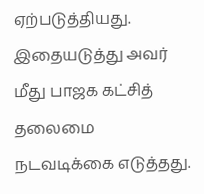ஏற்படுத்தியது. இதையடுத்து அவர் மீது பாஜக கட்சித் தலைமை நடவடிக்கை எடுத்தது.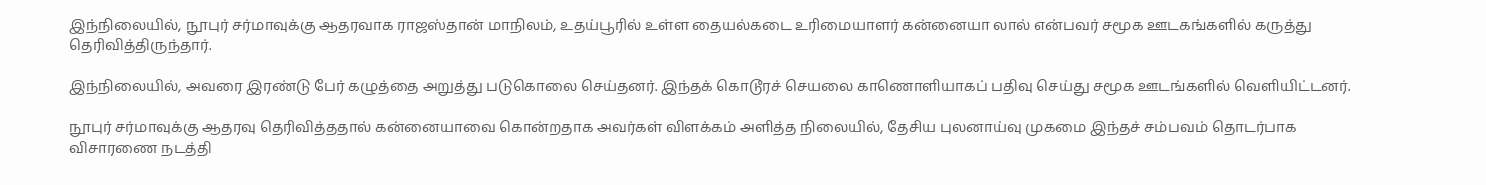இந்நிலையில், நூபுர் சர்மாவுக்கு ஆதரவாக ராஜஸ்தான் மாநிலம், உதய்பூரில் உள்ள தையல்கடை உரிமையாளர் கன்னையா லால் என்பவர் சமூக ஊடகங்களில் கருத்து தெரிவித்திருந்தார்.

இந்நிலையில், அவரை இரண்டு பேர் கழுத்தை அறுத்து படுகொலை செய்தனர். இந்தக் கொடூரச் செயலை காணொளியாகப் பதிவு செய்து சமூக ஊடங்களில் வெளியிட்டனர்.

நூபுர் சர்மாவுக்கு ஆதரவு தெரிவித்ததால் கன்னையாவை கொன்றதாக அவர்கள் விளக்கம் அளித்த நிலையில், தேசிய புலனாய்வு முகமை இந்தச் சம்பவம் தொடர்பாக விசாரணை நடத்தி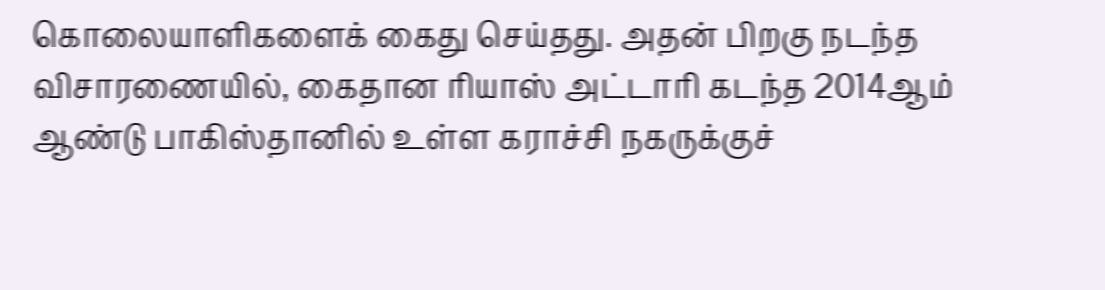கொலையாளிகளைக் கைது செய்தது. அதன் பிறகு நடந்த விசாரணையில், கைதான ரியாஸ் அட்டாரி கடந்த 2014ஆம் ஆண்டு பாகிஸ்தானில் உள்ள கராச்சி நகருக்குச்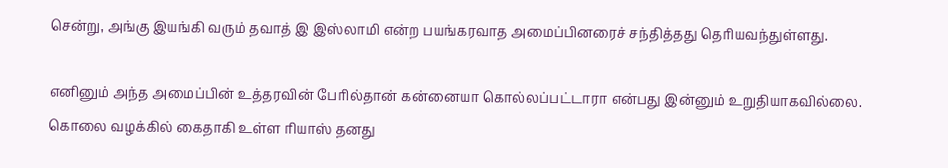சென்று, அங்கு இயங்கி வரும் தவாத் இ இஸ்லாமி என்ற பயங்கரவாத அமைப்பினரைச் சந்தித்தது தெரியவந்துள்ளது.

எனினும் அந்த அமைப்பின் உத்தரவின் பேரில்தான் கன்னையா கொல்லப்பட்டாரா என்பது இன்னும் உறுதியாகவில்லை. கொலை வழக்கில் கைதாகி உள்ள ரியாஸ் தனது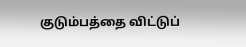குடும்பத்தை விட்டுப்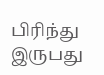பிரிந்து இருபது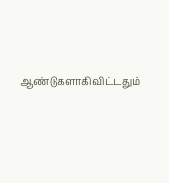ஆண்டுகளாகிவிட்டதும்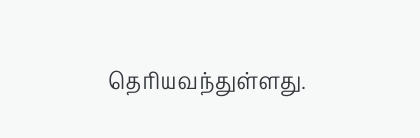தெரியவந்துள்ளது.